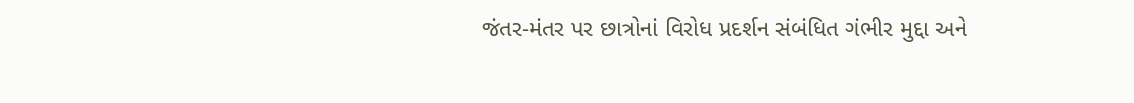જંતર-મંતર પર છાત્રોનાં વિરોધ પ્રદર્શન સંબંધિત ગંભીર મુદ્દા અને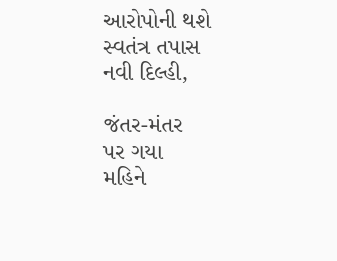આરોપોની થશે સ્વતંત્ર તપાસ
નવી દિલ્હી,

જંતર-મંતર
પર ગયા
મહિને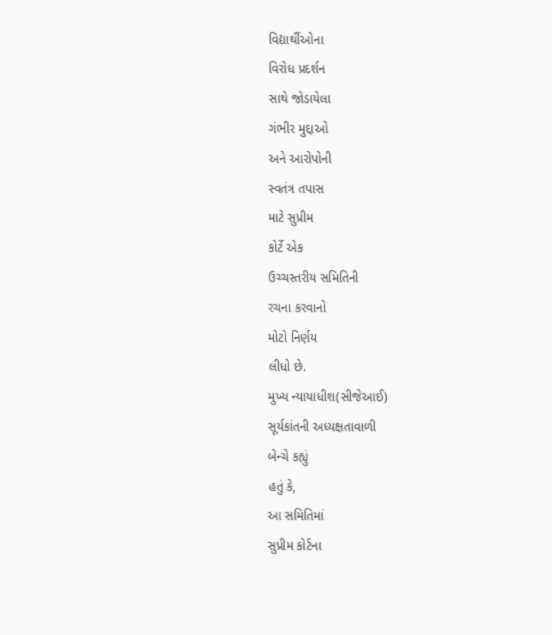વિદ્યાર્થીઓના
વિરોધ પ્રદર્શન
સાથે જોડાયેલા
ગંભીર મુદ્દાઓ
અને આરોપોની
સ્વતંત્ર તપાસ
માટે સુપ્રીમ
કોર્ટે એક
ઉચ્ચસ્તરીય સમિતિની
રચના કરવાનો
મોટો નિર્ણય
લીધો છે.
મુખ્ય ન્યાયાધીશ(સીજેઆઈ)
સૂર્યકાંતની અધ્યક્ષતાવાળી
બેન્ચે કહ્યું
હતું કે,
આ સમિતિમાં
સુપ્રીમ કોર્ટના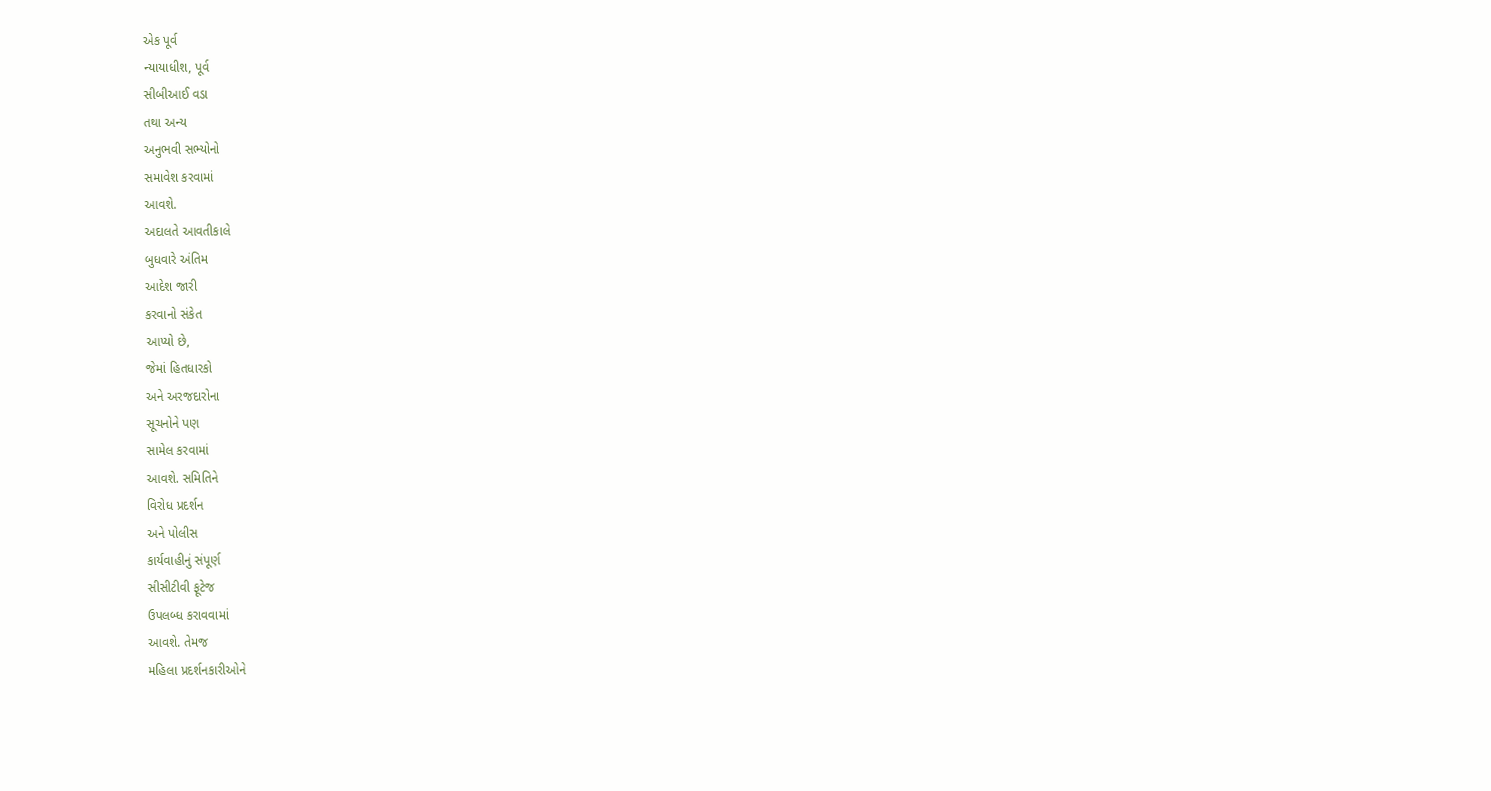એક પૂર્વ
ન્યાયાધીશ, પૂર્વ
સીબીઆઈ વડા
તથા અન્ય
અનુભવી સભ્યોનો
સમાવેશ કરવામાં
આવશે.
અદાલતે આવતીકાલે
બુધવારે અંતિમ
આદેશ જારી
કરવાનો સંકેત
આપ્યો છે,
જેમાં હિતધારકો
અને અરજદારોના
સૂચનોને પણ
સામેલ કરવામાં
આવશે. સમિતિને
વિરોધ પ્રદર્શન
અને પોલીસ
કાર્યવાહીનું સંપૂર્ણ
સીસીટીવી ફૂટેજ
ઉપલબ્ધ કરાવવામાં
આવશે. તેમજ
મહિલા પ્રદર્શનકારીઓને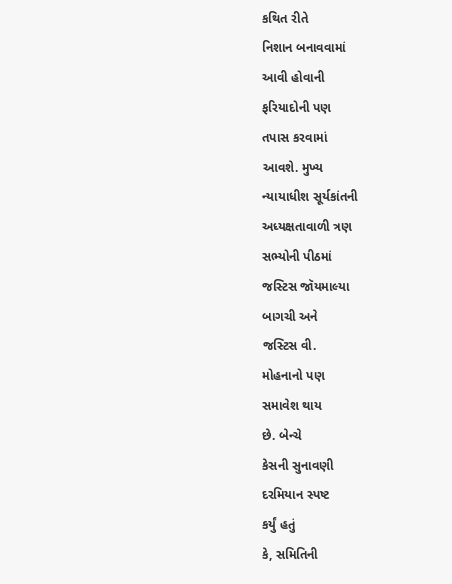કથિત રીતે
નિશાન બનાવવામાં
આવી હોવાની
ફરિયાદોની પણ
તપાસ કરવામાં
આવશે. મુખ્ય
ન્યાયાધીશ સૂર્યકાંતની
અધ્યક્ષતાવાળી ત્રણ
સભ્યોની પીઠમાં
જસ્ટિસ જૉયમાલ્યા
બાગચી અને
જસ્ટિસ વી.
મોહનાનો પણ
સમાવેશ થાય
છે. બેન્ચે
કેસની સુનાવણી
દરમિયાન સ્પષ્ટ
કર્યું હતું
કે, સમિતિની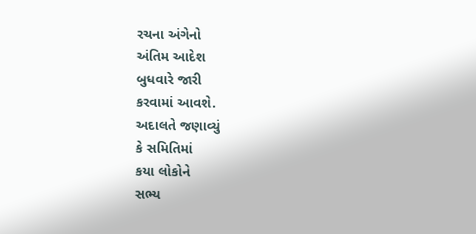રચના અંગેનો
અંતિમ આદેશ
બુધવારે જારી
કરવામાં આવશે.
અદાલતે જણાવ્યું
કે સમિતિમાં
કયા લોકોને
સભ્ય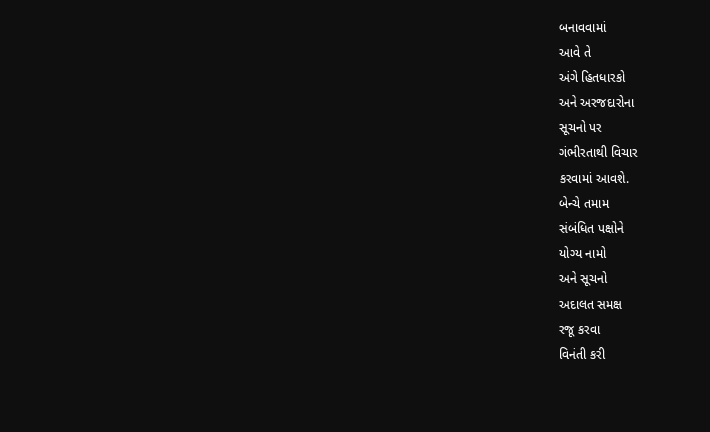બનાવવામાં
આવે તે
અંગે હિતધારકો
અને અરજદારોના
સૂચનો પર
ગંભીરતાથી વિચાર
કરવામાં આવશે.
બેન્ચે તમામ
સંબંધિત પક્ષોને
યોગ્ય નામો
અને સૂચનો
અદાલત સમક્ષ
રજૂ કરવા
વિનંતી કરી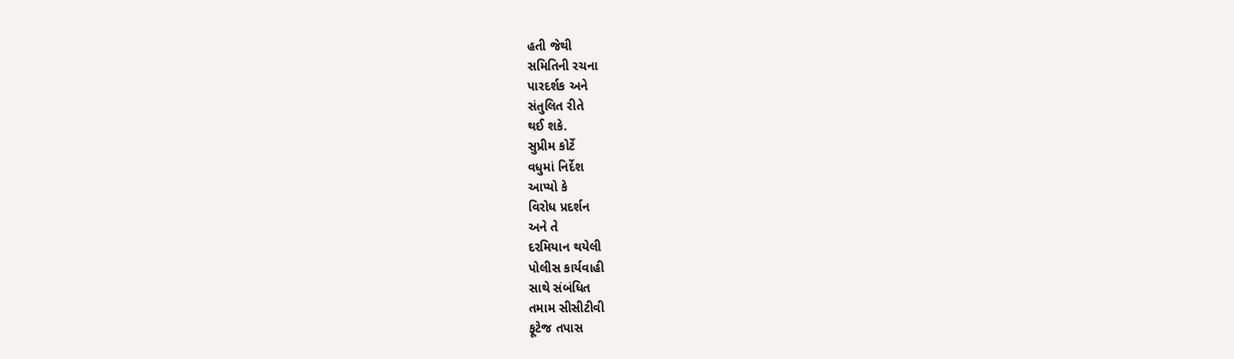હતી જેથી
સમિતિની રચના
પારદર્શક અને
સંતુલિત રીતે
થઈ શકે.
સુપ્રીમ કોર્ટે
વધુમાં નિર્દેશ
આપ્યો કે
વિરોધ પ્રદર્શન
અને તે
દરમિયાન થયેલી
પોલીસ કાર્યવાહી
સાથે સંબંધિત
તમામ સીસીટીવી
ફૂટેજ તપાસ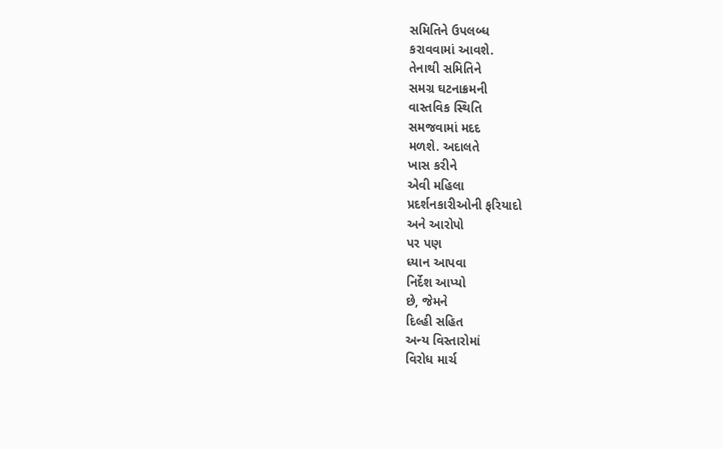સમિતિને ઉપલબ્ધ
કરાવવામાં આવશે.
તેનાથી સમિતિને
સમગ્ર ઘટનાક્રમની
વાસ્તવિક સ્થિતિ
સમજવામાં મદદ
મળશે. અદાલતે
ખાસ કરીને
એવી મહિલા
પ્રદર્શનકારીઓની ફરિયાદો
અને આરોપો
પર પણ
ધ્યાન આપવા
નિર્દેશ આપ્યો
છે, જેમને
દિલ્હી સહિત
અન્ય વિસ્તારોમાં
વિરોધ માર્ચ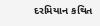દરમિયાન કથિત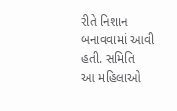રીતે નિશાન
બનાવવામાં આવી
હતી. સમિતિ
આ મહિલાઓ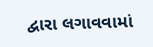દ્વારા લગાવવામાં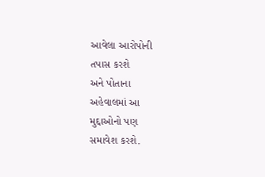આવેલા આરોપોની
તપાસ કરશે
અને પોતાના
અહેવાલમાં આ
મુદ્દાઓનો પણ
સમાવેશ કરશે.